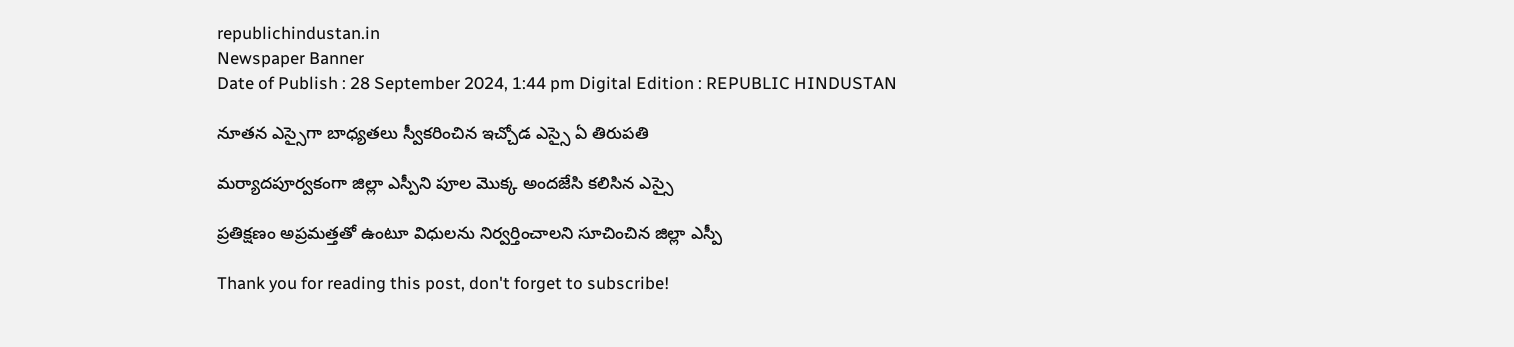republichindustan.in
Newspaper Banner
Date of Publish : 28 September 2024, 1:44 pm Digital Edition : REPUBLIC HINDUSTAN

నూతన ఎస్సైగా బాధ్యతలు స్వీకరించిన ఇచ్చోడ ఎస్సై ఏ తిరుపతి

మర్యాదపూర్వకంగా జిల్లా ఎస్పీని పూల మొక్క అందజేసి కలిసిన ఎస్సై

ప్రతిక్షణం అప్రమత్తతో ఉంటూ విధులను నిర్వర్తించాలని సూచించిన జిల్లా ఎస్పీ

Thank you for reading this post, don't forget to subscribe!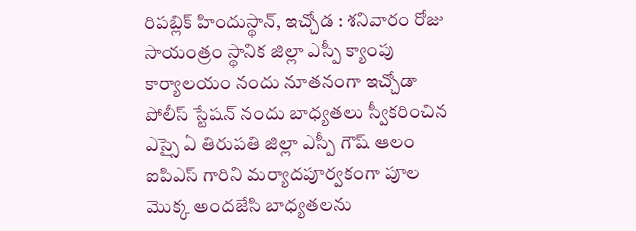రిపబ్లిక్ హిందుస్థాన్, ఇచ్చోడ : శనివారం రోజు సాయంత్రం స్థానిక జిల్లా ఎస్పీ క్యాంపు కార్యాలయం నందు నూతనంగా ఇచ్చోడా పోలీస్ స్టేషన్ నందు బాధ్యతలు స్వీకరించిన ఎస్సై ఏ తిరుపతి జిల్లా ఎస్పీ గౌష్ ఆలం ఐపిఎస్ గారిని మర్యాదపూర్వకంగా పూల మొక్క అందజేసి బాధ్యతలను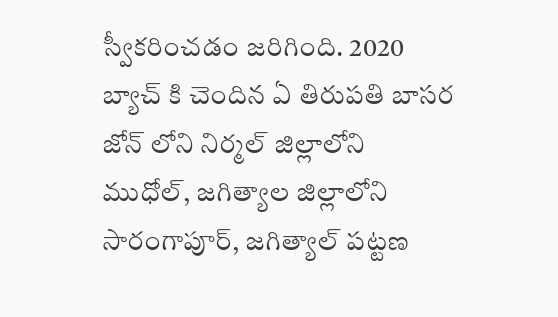స్వీకరించడం జరిగింది. 2020 బ్యాచ్ కి చెందిన ఏ తిరుపతి బాసర జోన్ లోని నిర్మల్ జిల్లాలోని ముధోల్, జగిత్యాల జిల్లాలోని సారంగాపూర్, జగిత్యాల్ పట్టణ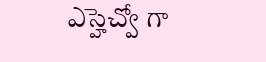ఎస్హెచ్వో గా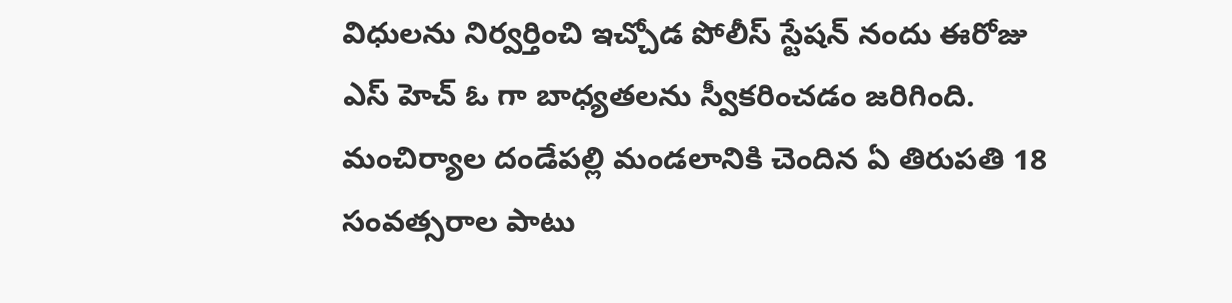విధులను నిర్వర్తించి ఇచ్చోడ పోలీస్ స్టేషన్ నందు ఈరోజు ఎస్ హెచ్ ఓ గా బాధ్యతలను స్వీకరించడం జరిగింది. మంచిర్యాల దండేపల్లి మండలానికి చెందిన ఏ తిరుపతి 18 సంవత్సరాల పాటు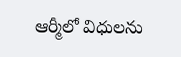ఆర్మీలో విధులను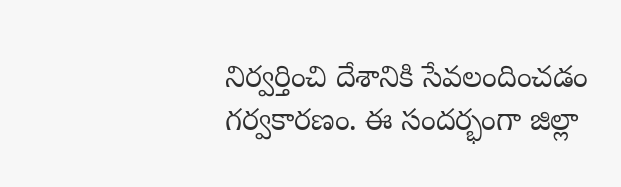నిర్వర్తించి దేశానికి సేవలందించడం గర్వకారణం. ఈ సందర్భంగా జిల్లా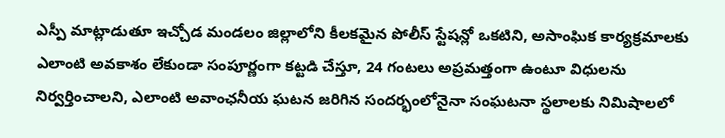ఎస్పీ మాట్లాడుతూ ఇచ్చోడ మండలం జిల్లాలోని కీలకమైన పోలీస్ స్టేషన్లో ఒకటిని, అసాంఘిక కార్యక్రమాలకు ఎలాంటి అవకాశం లేకుండా సంపూర్ణంగా కట్టడి చేస్తూ, 24 గంటలు అప్రమత్తంగా ఉంటూ విధులను నిర్వర్తించాలని, ఎలాంటి అవాంఛనీయ ఘటన జరిగిన సందర్భంలోనైనా సంఘటనా స్థలాలకు నిమిషాలలో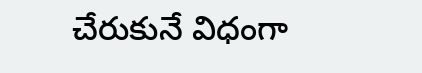చేరుకునే విధంగా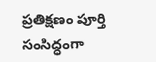ప్రతిక్షణం పూర్తి సంసిద్ధంగా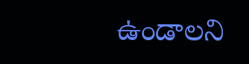ఉండాలని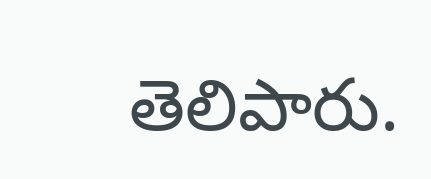తెలిపారు.